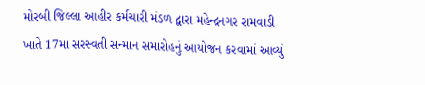મોરબી જિલ્લા આહીર કર્મચારી મંડળ દ્વારા મહેન્દ્રનગર રામવાડી ખાતે 17મા સરસ્વતી સન્માન સમારોહનું આયોજન કરવામાં આવ્યું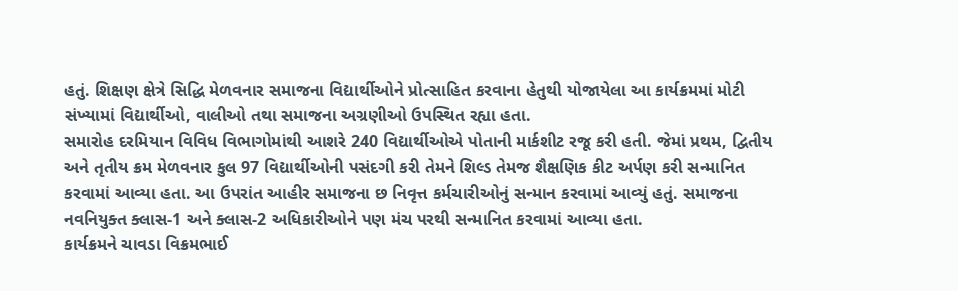હતું. શિક્ષણ ક્ષેત્રે સિદ્ધિ મેળવનાર સમાજના વિદ્યાર્થીઓને પ્રોત્સાહિત કરવાના હેતુથી યોજાયેલા આ કાર્યક્રમમાં મોટી સંખ્યામાં વિદ્યાર્થીઓ, વાલીઓ તથા સમાજના અગ્રણીઓ ઉપસ્થિત રહ્યા હતા.
સમારોહ દરમિયાન વિવિધ વિભાગોમાંથી આશરે 240 વિદ્યાર્થીઓએ પોતાની માર્કશીટ રજૂ કરી હતી. જેમાં પ્રથમ, દ્વિતીય અને તૃતીય ક્રમ મેળવનાર કુલ 97 વિદ્યાર્થીઓની પસંદગી કરી તેમને શિલ્ડ તેમજ શૈક્ષણિક કીટ અર્પણ કરી સન્માનિત કરવામાં આવ્યા હતા. આ ઉપરાંત આહીર સમાજના છ નિવૃત્ત કર્મચારીઓનું સન્માન કરવામાં આવ્યું હતું. સમાજના નવનિયુક્ત ક્લાસ-1 અને ક્લાસ-2 અધિકારીઓને પણ મંચ પરથી સન્માનિત કરવામાં આવ્યા હતા.
કાર્યક્રમને ચાવડા વિક્રમભાઈ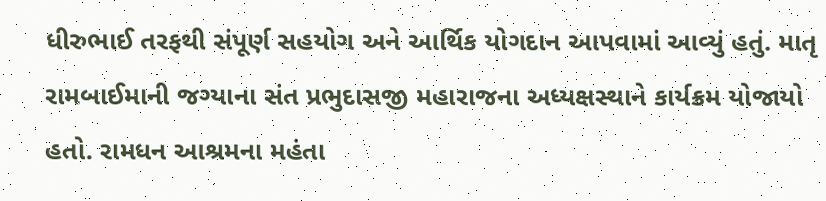ધીરુભાઈ તરફથી સંપૂર્ણ સહયોગ અને આર્થિક યોગદાન આપવામાં આવ્યું હતું. માતૃ રામબાઈમાની જગ્યાના સંત પ્રભુદાસજી મહારાજના અધ્યક્ષસ્થાને કાર્યક્રમ યોજાયો હતો. રામધન આશ્રમના મહંતા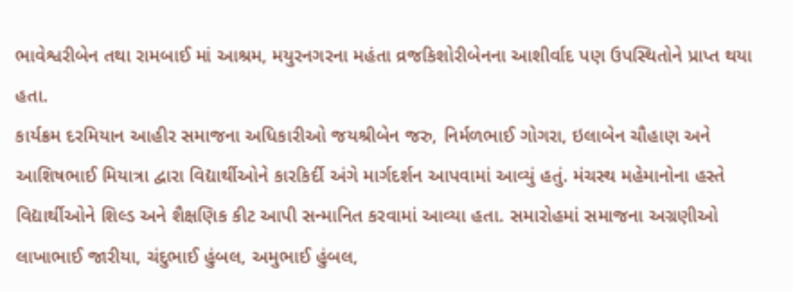ભાવેશ્વરીબેન તથા રામબાઈ માં આશ્રમ, મયુરનગરના મહંતા વ્રજકિશોરીબેનના આશીર્વાદ પણ ઉપસ્થિતોને પ્રાપ્ત થયા હતા.
કાર્યક્રમ દરમિયાન આહીર સમાજના અધિકારીઓ જયશ્રીબેન જરુ, નિર્મળભાઈ ગોગરા, ઇલાબેન ચૌહાણ અને આશિષભાઈ મિયાત્રા દ્વારા વિદ્યાર્થીઓને કારકિર્દી અંગે માર્ગદર્શન આપવામાં આવ્યું હતું. મંચસ્થ મહેમાનોના હસ્તે વિદ્યાર્થીઓને શિલ્ડ અને શૈક્ષણિક કીટ આપી સન્માનિત કરવામાં આવ્યા હતા. સમારોહમાં સમાજના અગ્રણીઓ લાખાભાઈ જારીયા, ચંદુભાઈ હુંબલ, અમુભાઈ હુંબલ,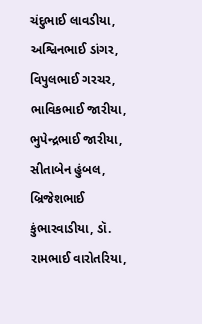ચંદુભાઈ લાવડીયા, અશ્વિનભાઈ ડાંગર, વિપુલભાઈ ગરચર, ભાવિકભાઈ જારીયા, ભુપેન્દ્રભાઈ જારીયા, સીતાબેન હુંબલ, બ્રિજેશભાઈ કુંભારવાડીયા, ડૉ. રામભાઈ વારોતરિયા,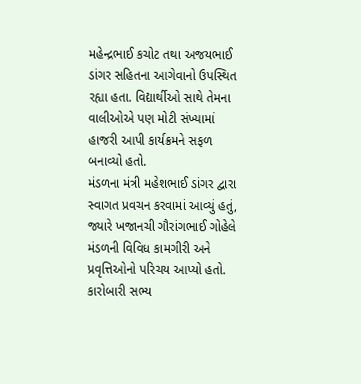મહેન્દ્રભાઈ કચોટ તથા અજયભાઈ ડાંગર સહિતના આગેવાનો ઉપસ્થિત રહ્યા હતા. વિદ્યાર્થીઓ સાથે તેમના વાલીઓએ પણ મોટી સંખ્યામાં હાજરી આપી કાર્યક્રમને સફળ બનાવ્યો હતો.
મંડળના મંત્રી મહેશભાઈ ડાંગર દ્વારા સ્વાગત પ્રવચન કરવામાં આવ્યું હતું, જ્યારે ખજાનચી ગૌરાંગભાઈ ગોહેલે મંડળની વિવિધ કામગીરી અને પ્રવૃત્તિઓનો પરિચય આપ્યો હતો. કારોબારી સભ્ય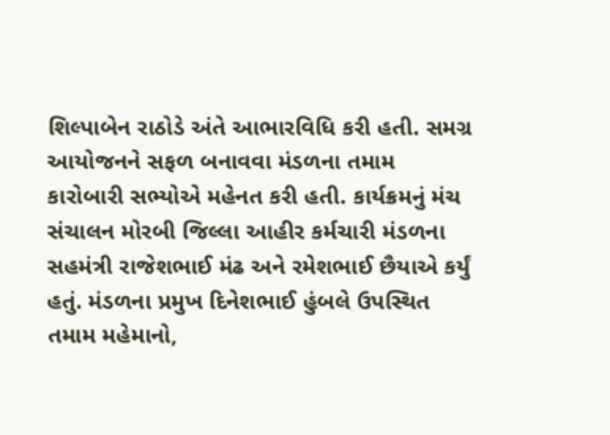શિલ્પાબેન રાઠોડે અંતે આભારવિધિ કરી હતી. સમગ્ર આયોજનને સફળ બનાવવા મંડળના તમામ કારોબારી સભ્યોએ મહેનત કરી હતી. કાર્યક્રમનું મંચ સંચાલન મોરબી જિલ્લા આહીર કર્મચારી મંડળના સહમંત્રી રાજેશભાઈ મંઢ અને રમેશભાઈ છૈયાએ કર્યું હતું. મંડળના પ્રમુખ દિનેશભાઈ હુંબલે ઉપસ્થિત તમામ મહેમાનો,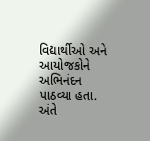વિદ્યાર્થીઓ અને આયોજકોને અભિનંદન પાઠવ્યા હતા. અંતે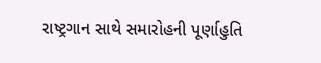રાષ્ટ્રગાન સાથે સમારોહની પૂર્ણાહુતિ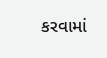કરવામાં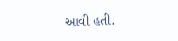આવી હતી.